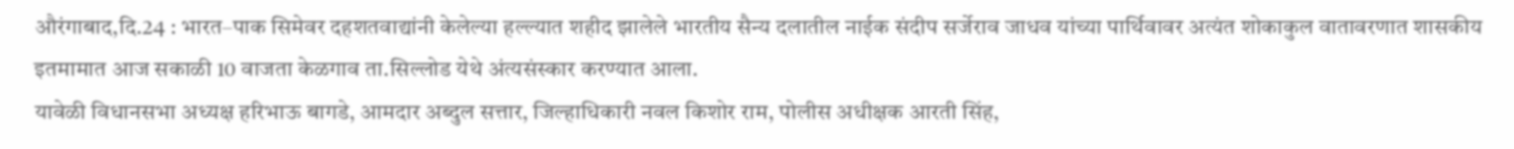औरंगाबाद,दि.24 : भारत–पाक सिमेवर दहशतवाद्यांनी केलेल्या हल्ल्यात शहीद झालेले भारतीय सैन्य दलातील नाईक संदीप सर्जेराव जाधव यांच्या पार्थिवावर अत्यंत शोकाकुल वातावरणात शासकीय इतमामात आज सकाळी 10 वाजता केळगाव ता.सिल्लोड येथे अंत्यसंस्कार करण्यात आला.
यावेळी विधानसभा अध्यक्ष हरिभाऊ बागडे, आमदार अब्दुल सत्तार, जिल्हाधिकारी नवल किशोर राम, पोलीस अधीक्षक आरती सिंह,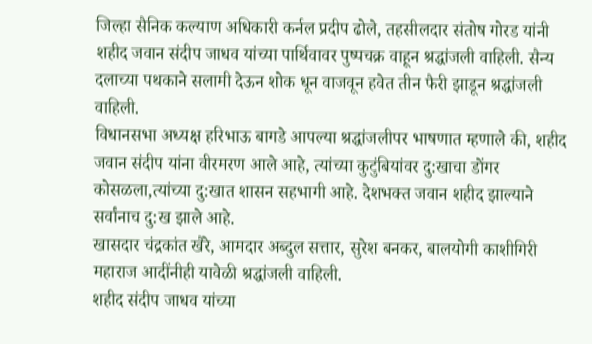जिल्हा सैनिक कल्याण अधिकारी कर्नल प्रदीप ढोले, तहसीलदार संतोष गोरड यांनी शहीद जवान संदीप जाधव यांच्या पार्थिवावर पुष्पचक्र वाहून श्रद्धांजली वाहिली. सैन्य दलाच्या पथकाने सलामी देऊन शोक धून वाजवून हवेत तीन फैरी झाडून श्रद्धांजली वाहिली.
विधानसभा अध्यक्ष हरिभाऊ बागडे आपल्या श्रद्धांजलीपर भाषणात म्हणाले की, शहीद जवान संदीप यांना वीरमरण आले आहे, त्यांच्या कुटुंबियांवर दु:खाचा डोंगर कोसळला,त्यांच्या दु:खात शासन सहभागी आहे. देशभक्त जवान शहीद झाल्याने सर्वांनाच दु:ख झाले आहे.
खासदार चंद्रकांत खैरे, आमदार अब्दुल सत्तार, सुरेश बनकर, बालयोगी काशीगिरी महाराज आदींनीही यावेळी श्रद्धांजली वाहिली.
शहीद संदीप जाधव यांच्या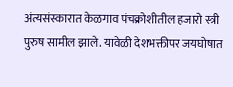अंत्यसंस्कारात केळगाव पंचक्रोशीतील हजारो स्त्री पुरुष सामील झाले. यावेळी देशभक्तीपर जयघोषात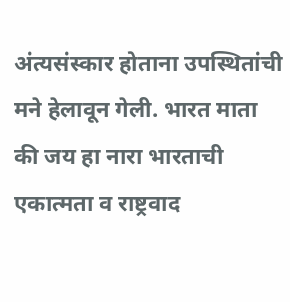अंत्यसंस्कार होताना उपस्थितांची मने हेलावून गेली. भारत माता की जय हा नारा भारताची एकात्मता व राष्ट्रवाद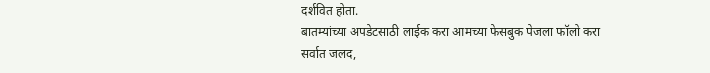दर्शवित होता.
बातम्यांच्या अपडेटसाठी लाईक करा आमच्या फेसबुक पेजला फॉलो करा
सर्वात जलद,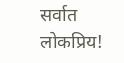सर्वात लोकप्रिय!